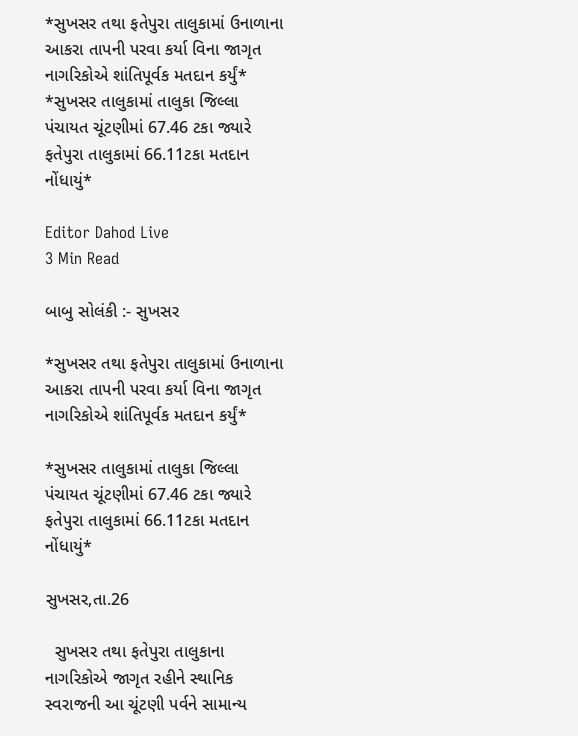*સુખસર તથા ફતેપુરા તાલુકામાં ઉનાળાના આકરા તાપની પરવા કર્યા વિના જાગૃત નાગરિકોએ શાંતિપૂર્વક મતદાન કર્યું* *સુખસર તાલુકામાં તાલુકા જિલ્લા પંચાયત ચૂંટણીમાં 67.46 ટકા જ્યારે ફતેપુરા તાલુકામાં 66.11ટકા મતદાન નોંધાયું*

Editor Dahod Live
3 Min Read

બાબુ સોલંકી :- સુખસર

*સુખસર તથા ફતેપુરા તાલુકામાં ઉનાળાના આકરા તાપની પરવા કર્યા વિના જાગૃત નાગરિકોએ શાંતિપૂર્વક મતદાન કર્યું*

*સુખસર તાલુકામાં તાલુકા જિલ્લા પંચાયત ચૂંટણીમાં 67.46 ટકા જ્યારે ફતેપુરા તાલુકામાં 66.11ટકા મતદાન નોંધાયું*

સુખસર,તા.26

  સુખસર તથા ફતેપુરા તાલુકાના નાગરિકોએ જાગૃત રહીને સ્થાનિક સ્વરાજની આ ચૂંટણી પર્વને સામાન્ય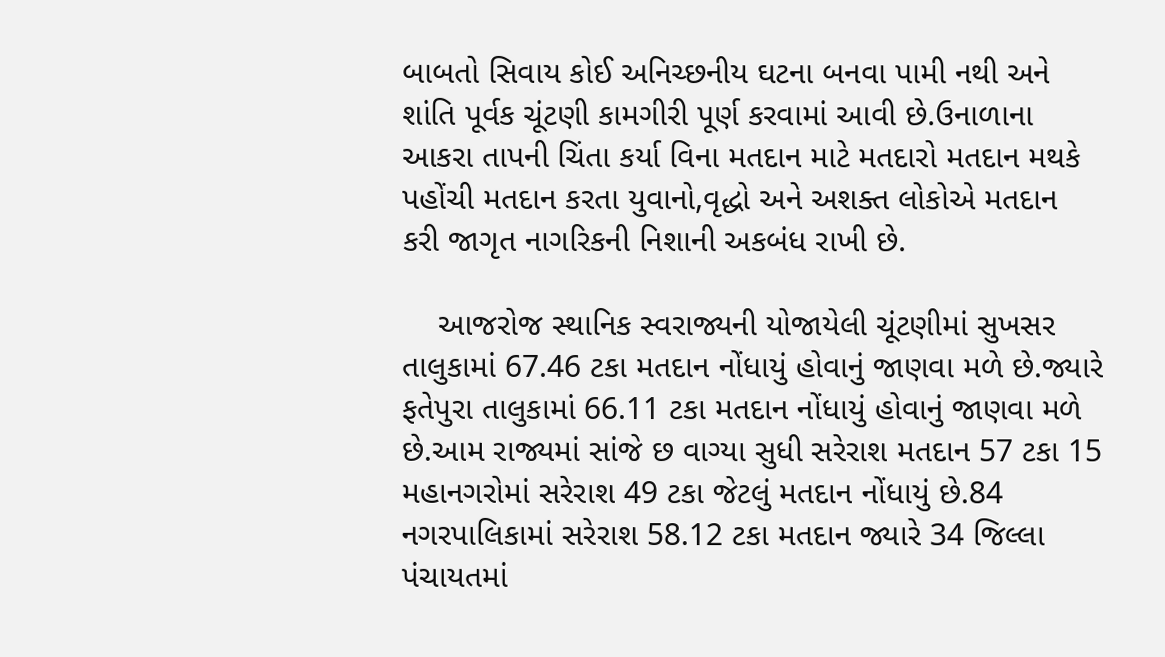બાબતો સિવાય કોઈ અનિચ્છનીય ઘટના બનવા પામી નથી અને શાંતિ પૂર્વક ચૂંટણી કામગીરી પૂર્ણ કરવામાં આવી છે.ઉનાળાના આકરા તાપની ચિંતા કર્યા વિના મતદાન માટે મતદારો મતદાન મથકે પહોંચી મતદાન કરતા યુવાનો,વૃદ્ધો અને અશક્ત લોકોએ મતદાન કરી જાગૃત નાગરિકની નિશાની અકબંધ રાખી છે.

    આજરોજ સ્થાનિક સ્વરાજ્યની યોજાયેલી ચૂંટણીમાં સુખસર તાલુકામાં 67.46 ટકા મતદાન નોંધાયું હોવાનું જાણવા મળે છે.જ્યારે ફતેપુરા તાલુકામાં 66.11 ટકા મતદાન નોંધાયું હોવાનું જાણવા મળે છે.આમ રાજ્યમાં સાંજે છ વાગ્યા સુધી સરેરાશ મતદાન 57 ટકા 15 મહાનગરોમાં સરેરાશ 49 ટકા જેટલું મતદાન નોંધાયું છે.84 નગરપાલિકામાં સરેરાશ 58.12 ટકા મતદાન જ્યારે 34 જિલ્લા પંચાયતમાં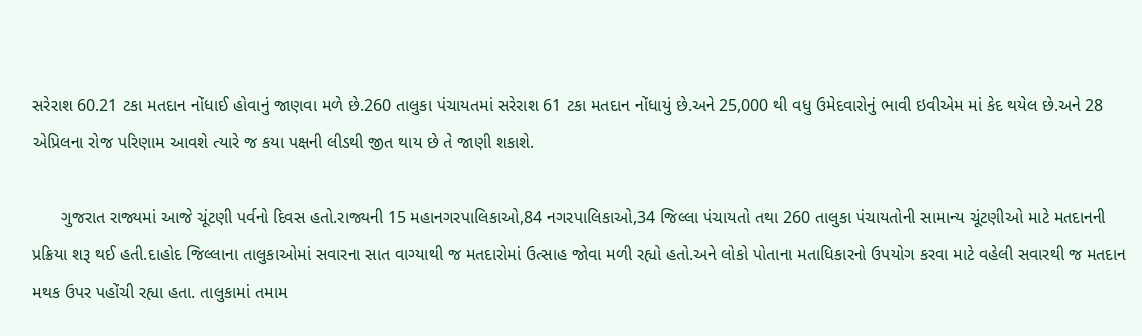સરેરાશ 60.21 ટકા મતદાન નોંધાઈ હોવાનું જાણવા મળે છે.260 તાલુકા પંચાયતમાં સરેરાશ 61 ટકા મતદાન નોંધાયું છે.અને 25,000 થી વધુ ઉમેદવારોનું ભાવી ઇવીએમ માં કેદ થયેલ છે.અને 28 એપ્રિલના રોજ પરિણામ આવશે ત્યારે જ કયા પક્ષની લીડથી જીત થાય છે તે જાણી શકાશે.

      ગુજરાત રાજ્યમાં આજે ચૂંટણી પર્વનો દિવસ હતો.રાજ્યની 15 મહાનગરપાલિકાઓ,84 નગરપાલિકાઓ,34 જિલ્લા પંચાયતો તથા 260 તાલુકા પંચાયતોની સામાન્ય ચૂંટણીઓ માટે મતદાનની પ્રક્રિયા શરૂ થઈ હતી.દાહોદ જિલ્લાના તાલુકાઓમાં સવારના સાત વાગ્યાથી જ મતદારોમાં ઉત્સાહ જોવા મળી રહ્યો હતો.અને લોકો પોતાના મતાધિકારનો ઉપયોગ કરવા માટે વહેલી સવારથી જ મતદાન મથક ઉપર પહોંચી રહ્યા હતા. તાલુકામાં તમામ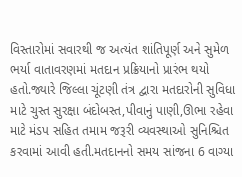વિસ્તારોમાં સવારથી જ અત્યંત શાંતિપૂર્ણ અને સુમેળ ભર્યા વાતાવરણમાં મતદાન પ્રક્રિયાનો પ્રારંભ થયો હતો.જ્યારે જિલ્લા ચૂંટણી તંત્ર દ્વારા મતદારોની સુવિધા માટે ચુસ્ત સુરક્ષા બંદોબસ્ત,પીવાનું પાણી,ઊભા રહેવા માટે મંડપ સહિત તમામ જરૂરી વ્યવસ્થાઓ સુનિશ્ચિત કરવામાં આવી હતી.મતદાનનો સમય સાંજના 6 વાગ્યા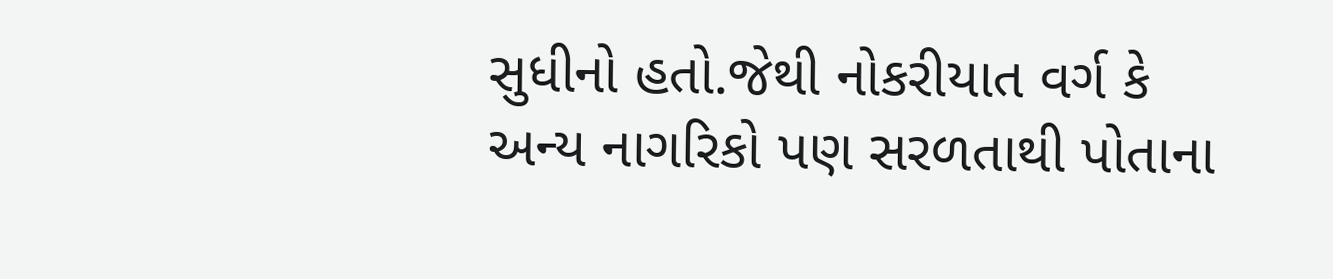સુધીનો હતો.જેથી નોકરીયાત વર્ગ કે અન્ય નાગરિકો પણ સરળતાથી પોતાના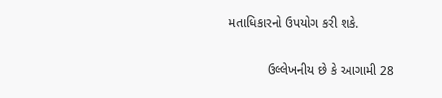મતાધિકારનો ઉપયોગ કરી શકે.

           ઉલ્લેખનીય છે કે આગામી 28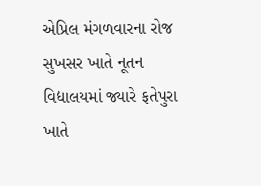એપ્રિલ મંગળવારના રોજ સુખસર ખાતે નૂતન વિદ્યાલયમાં જ્યારે ફતેપુરા ખાતે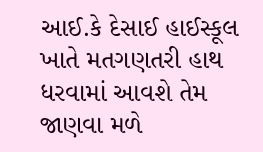આઈ.કે દેસાઈ હાઈસ્કૂલ ખાતે મતગણતરી હાથ ધરવામાં આવશે તેમ જાણવા મળે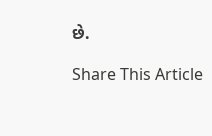છે.

Share This Article